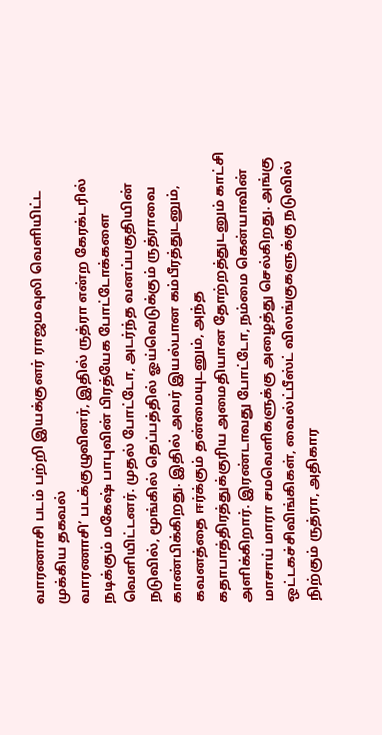வாரணாசி படம் பற்றி இயக்குனர் ராஜமவுலி வெளியிட்ட முக்கிய தகவல்
வாரணாசி’ படக்குழுவினர், இதில் ருத்ரா என்ற கேரக்டரில் நடிக்கும் மகேஷ் பாபுவின் பிரத்யேக போட்டோக்களை வெளியிட்டனர். முதல் போட்டோ, அடர்ந்த வனப்பகுதியின் நடுவில், மூங்கில் தெப்பத்தில் ஓய்வெடுக்கும் ருத்ராவை காண்பிக்கிறது. இதில் அவர் இயல்பான கம்பீரத்துடனும், கவனத்தை ஈர்க்கும் தன்மையுடனும், அந்த கதாபாத்திரத்துக்குரிய அமைதியான தோற்றத்துடனும் காட்சி அளிக்கிறார். இரண்டாவது போட்டோ, நம்மை கென்யாவின் மாசாய் மாரா சமவெளிகளுக்கு அழைத்து செல்கிறது. அங்கு ஒட்டகச்சிவிங்கிகள், வைல்ட்பீஸ்ட் விலங்குகளுக்கு நடுவில் நிற்கும் ருத்ரா, அதிகார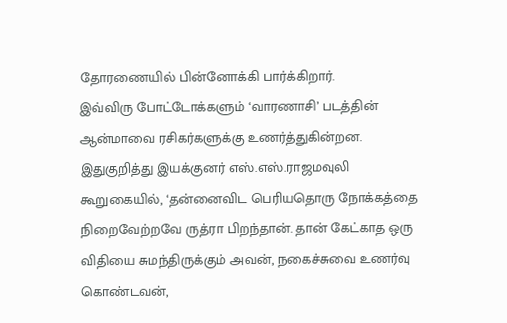தோரணையில் பின்னோக்கி பார்க்கிறார்.
இவ்விரு போட்டோக்களும் ‘வாரணாசி’ படத்தின் ஆன்மாவை ரசிகர்களுக்கு உணர்த்துகின்றன. இதுகுறித்து இயக்குனர் எஸ்.எஸ்.ராஜமவுலி கூறுகையில், ‘தன்னைவிட பெரியதொரு நோக்கத்தை நிறைவேற்றவே ருத்ரா பிறந்தான். தான் கேட்காத ஒரு விதியை சுமந்திருக்கும் அவன், நகைச்சுவை உணர்வு கொண்டவன்,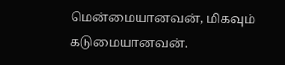மென்மையானவன், மிகவும் கடுமையானவன்.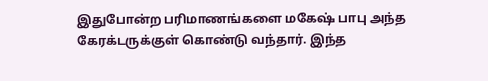இதுபோன்ற பரிமாணங்களை மகேஷ் பாபு அந்த கேரக்டருக்குள் கொண்டு வந்தார். இந்த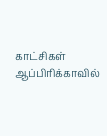காட்சிகள் ஆப்பிரிக்காவில்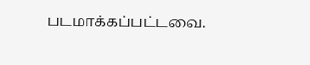படமாக்கப்பட்டவை.